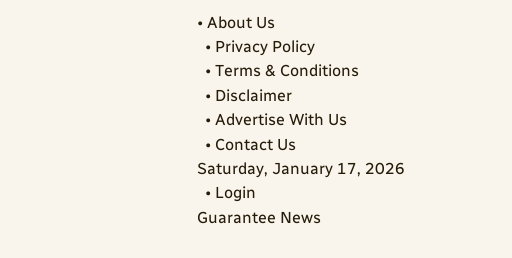• About Us
  • Privacy Policy
  • Terms & Conditions
  • Disclaimer
  • Advertise With Us
  • Contact Us
Saturday, January 17, 2026
  • Login
Guarantee News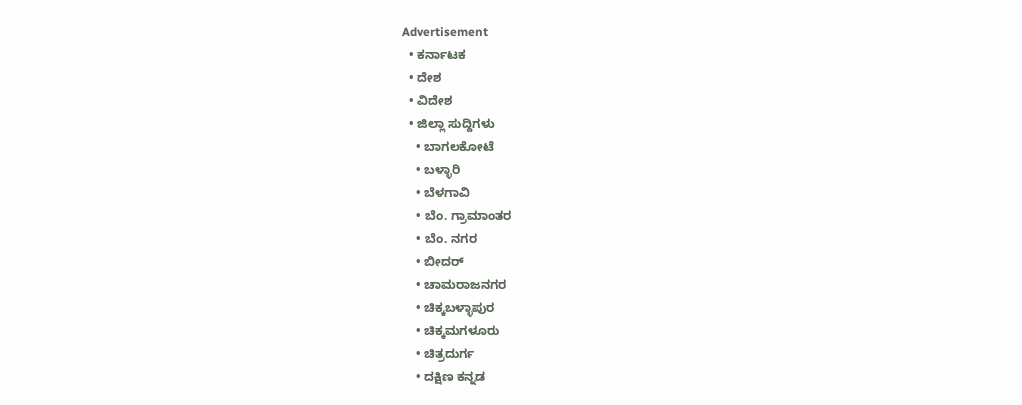Advertisement
  • ಕರ್ನಾಟಕ
  • ದೇಶ
  • ವಿದೇಶ
  • ಜಿಲ್ಲಾ ಸುದ್ದಿಗಳು
    • ಬಾಗಲಕೋಟೆ
    • ಬಳ್ಳಾರಿ
    • ಬೆಳಗಾವಿ
    • ಬೆಂ. ಗ್ರಾಮಾಂತರ
    • ಬೆಂ. ನಗರ
    • ಬೀದರ್
    • ಚಾಮರಾಜನಗರ
    • ಚಿಕ್ಕಬಳ್ಳಾಪುರ
    • ಚಿಕ್ಕಮಗಳೂರು
    • ಚಿತ್ರದುರ್ಗ
    • ದಕ್ಷಿಣ ಕನ್ನಡ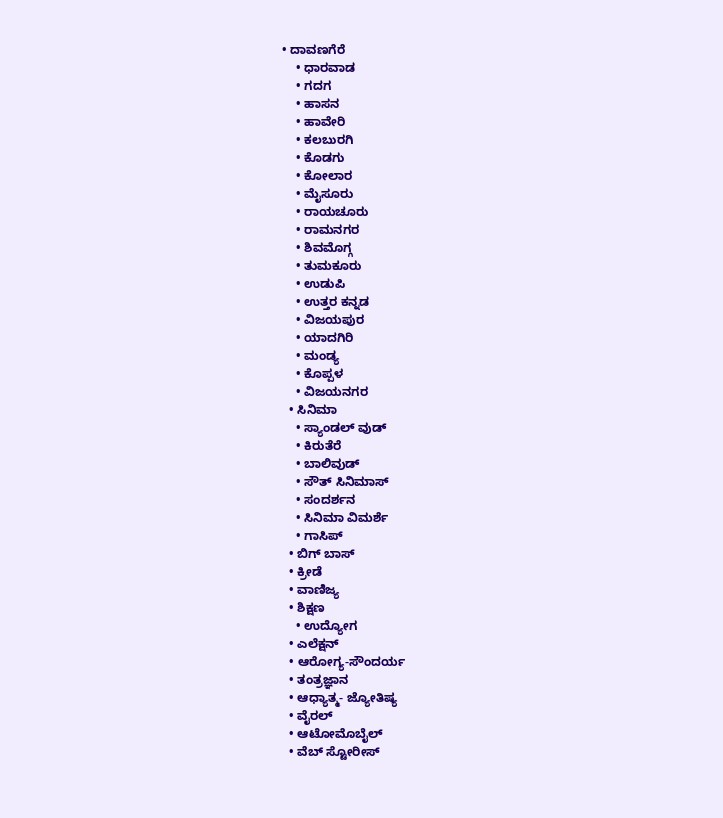• ದಾವಣಗೆರೆ
    • ಧಾರವಾಡ
    • ಗದಗ
    • ಹಾಸನ
    • ಹಾವೇರಿ
    • ಕಲಬುರಗಿ
    • ಕೊಡಗು
    • ಕೋಲಾರ
    • ಮೈಸೂರು
    • ರಾಯಚೂರು
    • ರಾಮನಗರ
    • ಶಿವಮೊಗ್ಗ
    • ತುಮಕೂರು
    • ಉಡುಪಿ
    • ಉತ್ತರ ಕನ್ನಡ
    • ವಿಜಯಪುರ
    • ಯಾದಗಿರಿ
    • ಮಂಡ್ಯ
    • ಕೊಪ್ಪಳ
    • ವಿಜಯನಗರ
  • ಸಿನಿಮಾ
    • ಸ್ಯಾಂಡಲ್ ವುಡ್
    • ಕಿರುತೆರೆ
    • ಬಾಲಿವುಡ್
    • ಸೌತ್ ಸಿನಿಮಾಸ್
    • ಸಂದರ್ಶನ
    • ಸಿನಿಮಾ ವಿಮರ್ಶೆ
    • ಗಾಸಿಪ್
  • ಬಿಗ್ ಬಾಸ್
  • ಕ್ರೀಡೆ
  • ವಾಣಿಜ್ಯ
  • ಶಿಕ್ಷಣ
    • ಉದ್ಯೋಗ
  • ಎಲೆಕ್ಷನ್
  • ಆರೋಗ್ಯ-ಸೌಂದರ್ಯ
  • ತಂತ್ರಜ್ಞಾನ
  • ಆಧ್ಯಾತ್ಮ- ಜ್ಯೋತಿಷ್ಯ
  • ವೈರಲ್
  • ಆಟೋಮೊಬೈಲ್
  • ವೆಬ್ ಸ್ಟೋರೀಸ್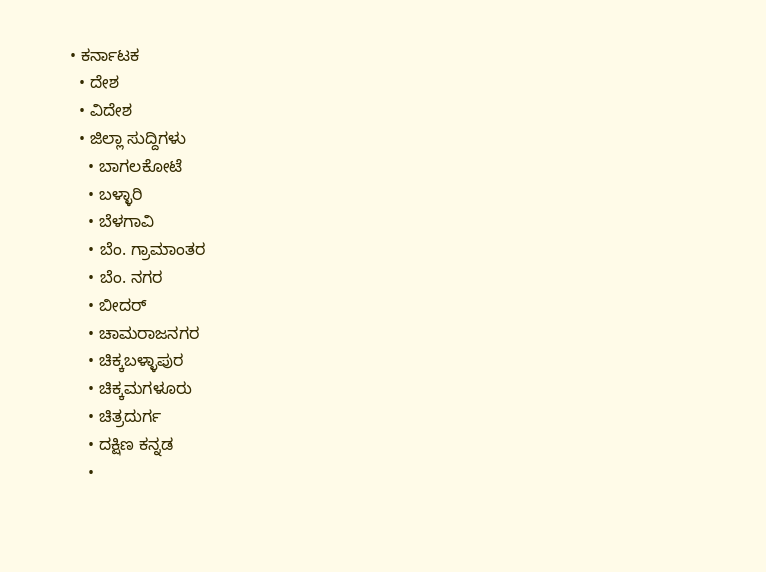• ಕರ್ನಾಟಕ
  • ದೇಶ
  • ವಿದೇಶ
  • ಜಿಲ್ಲಾ ಸುದ್ದಿಗಳು
    • ಬಾಗಲಕೋಟೆ
    • ಬಳ್ಳಾರಿ
    • ಬೆಳಗಾವಿ
    • ಬೆಂ. ಗ್ರಾಮಾಂತರ
    • ಬೆಂ. ನಗರ
    • ಬೀದರ್
    • ಚಾಮರಾಜನಗರ
    • ಚಿಕ್ಕಬಳ್ಳಾಪುರ
    • ಚಿಕ್ಕಮಗಳೂರು
    • ಚಿತ್ರದುರ್ಗ
    • ದಕ್ಷಿಣ ಕನ್ನಡ
    •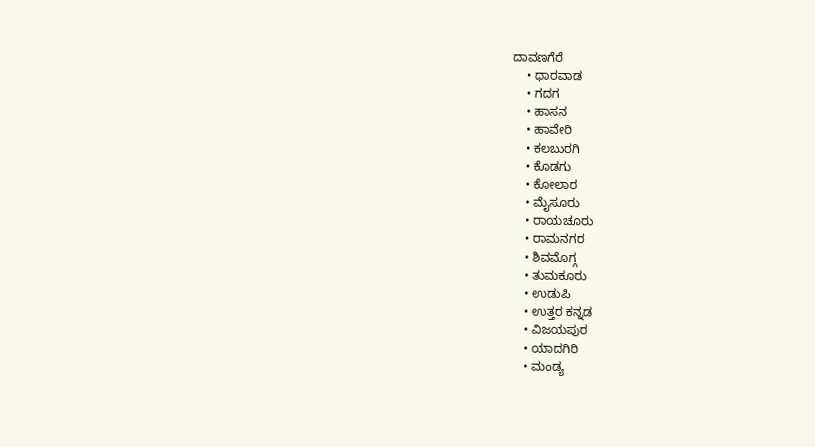ದಾವಣಗೆರೆ
    • ಧಾರವಾಡ
    • ಗದಗ
    • ಹಾಸನ
    • ಹಾವೇರಿ
    • ಕಲಬುರಗಿ
    • ಕೊಡಗು
    • ಕೋಲಾರ
    • ಮೈಸೂರು
    • ರಾಯಚೂರು
    • ರಾಮನಗರ
    • ಶಿವಮೊಗ್ಗ
    • ತುಮಕೂರು
    • ಉಡುಪಿ
    • ಉತ್ತರ ಕನ್ನಡ
    • ವಿಜಯಪುರ
    • ಯಾದಗಿರಿ
    • ಮಂಡ್ಯ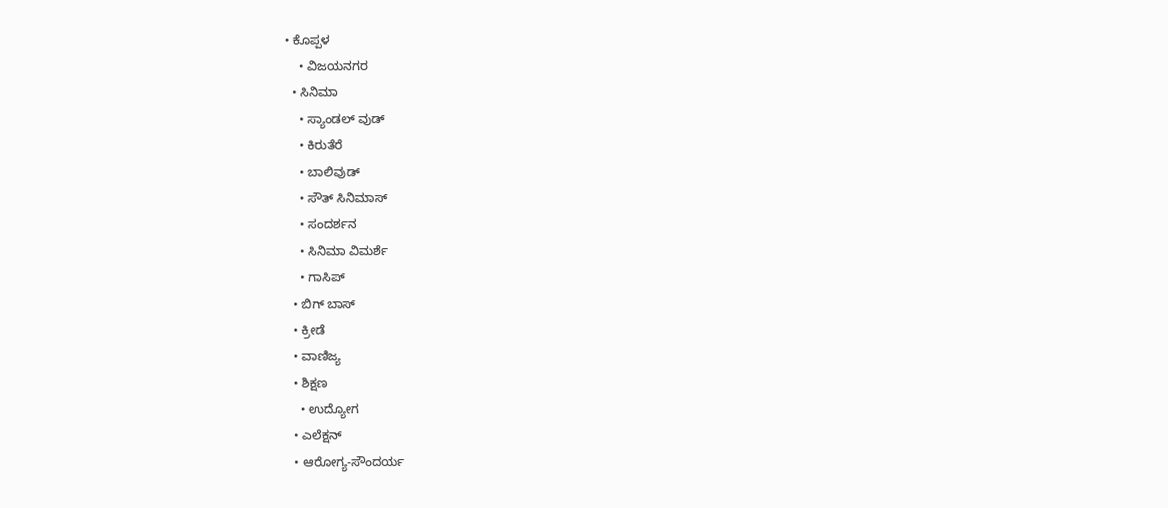• ಕೊಪ್ಪಳ
    • ವಿಜಯನಗರ
  • ಸಿನಿಮಾ
    • ಸ್ಯಾಂಡಲ್ ವುಡ್
    • ಕಿರುತೆರೆ
    • ಬಾಲಿವುಡ್
    • ಸೌತ್ ಸಿನಿಮಾಸ್
    • ಸಂದರ್ಶನ
    • ಸಿನಿಮಾ ವಿಮರ್ಶೆ
    • ಗಾಸಿಪ್
  • ಬಿಗ್ ಬಾಸ್
  • ಕ್ರೀಡೆ
  • ವಾಣಿಜ್ಯ
  • ಶಿಕ್ಷಣ
    • ಉದ್ಯೋಗ
  • ಎಲೆಕ್ಷನ್
  • ಆರೋಗ್ಯ-ಸೌಂದರ್ಯ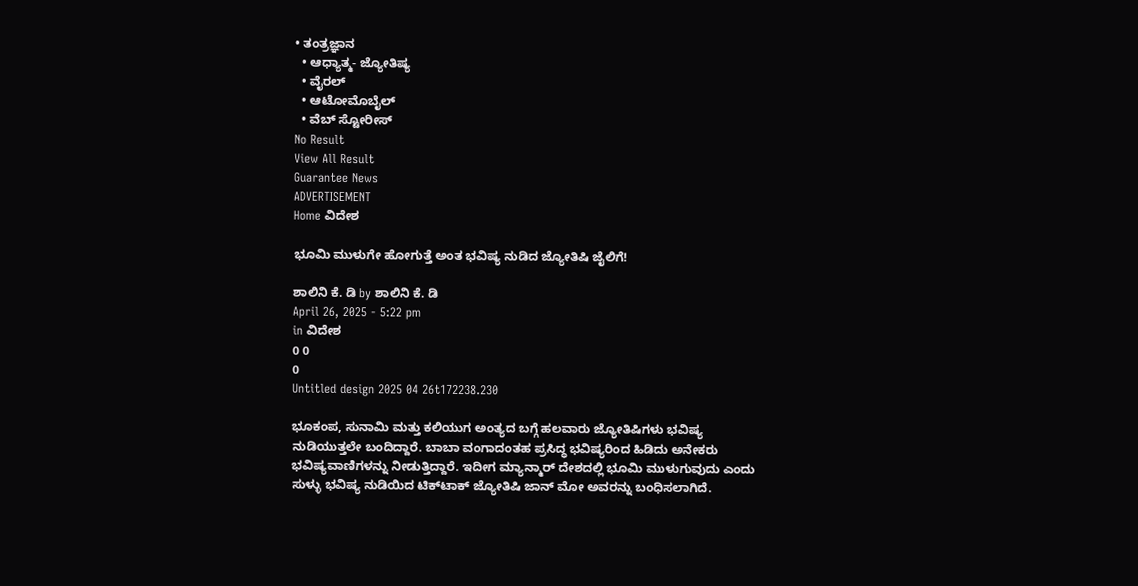• ತಂತ್ರಜ್ಞಾನ
  • ಆಧ್ಯಾತ್ಮ- ಜ್ಯೋತಿಷ್ಯ
  • ವೈರಲ್
  • ಆಟೋಮೊಬೈಲ್
  • ವೆಬ್ ಸ್ಟೋರೀಸ್
No Result
View All Result
Guarantee News
ADVERTISEMENT
Home ವಿದೇಶ

ಭೂಮಿ ಮುಳುಗೇ ಹೋಗುತ್ತೆ ಅಂತ ಭವಿಷ್ಯ ನುಡಿದ ಜ್ಯೋತಿಷಿ ಜೈಲಿಗೆ!

ಶಾಲಿನಿ ಕೆ. ಡಿ by ಶಾಲಿನಿ ಕೆ. ಡಿ
April 26, 2025 - 5:22 pm
in ವಿದೇಶ
0 0
0
Untitled design 2025 04 26t172238.230

ಭೂಕಂಪ, ಸುನಾಮಿ ಮತ್ತು ಕಲಿಯುಗ ಅಂತ್ಯದ ಬಗ್ಗೆ ಹಲವಾರು ಜ್ಯೋತಿಷಿಗಳು ಭವಿಷ್ಯ ನುಡಿಯುತ್ತಲೇ ಬಂದಿದ್ದಾರೆ. ಬಾಬಾ ವಂಗಾದಂತಹ ಪ್ರಸಿದ್ಧ ಭವಿಷ್ಯರಿಂದ ಹಿಡಿದು ಅನೇಕರು ಭವಿಷ್ಯವಾಣಿಗಳನ್ನು ನೀಡುತ್ತಿದ್ದಾರೆ. ಇದೀಗ ಮ್ಯಾನ್ಮಾರ್ ದೇಶದಲ್ಲಿ ಭೂಮಿ ಮುಳುಗುವುದು ಎಂದು ಸುಳ್ಳು ಭವಿಷ್ಯ ನುಡಿಯಿದ ಟಿಕ್‌ಟಾಕ್ ಜ್ಯೋತಿಷಿ ಜಾನ್ ಮೋ ಅವರನ್ನು ಬಂಧಿಸಲಾಗಿದೆ.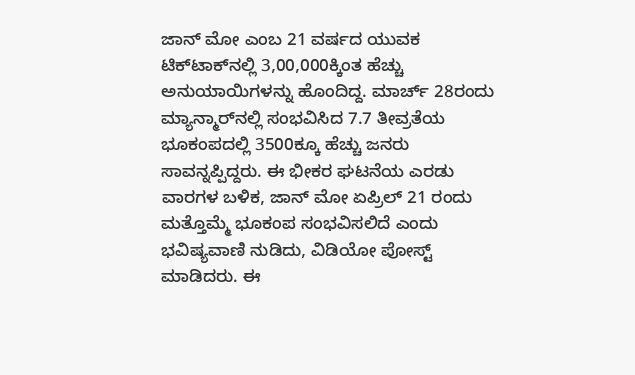ಜಾನ್ ಮೋ ಎಂಬ 21 ವರ್ಷದ ಯುವಕ ಟಿಕ್‌ಟಾಕ್‌ನಲ್ಲಿ 3,00,000ಕ್ಕಿಂತ ಹೆಚ್ಚು ಅನುಯಾಯಿಗಳನ್ನು ಹೊಂದಿದ್ದ. ಮಾರ್ಚ್ 28ರಂದು ಮ್ಯಾನ್ಮಾರ್‌ನಲ್ಲಿ ಸಂಭವಿಸಿದ 7.7 ತೀವ್ರತೆಯ ಭೂಕಂಪದಲ್ಲಿ 3500ಕ್ಕೂ ಹೆಚ್ಚು ಜನರು ಸಾವನ್ನಪ್ಪಿದ್ದರು. ಈ ಭೀಕರ ಘಟನೆಯ ಎರಡು ವಾರಗಳ ಬಳಿಕ, ಜಾನ್ ಮೋ ಏಪ್ರಿಲ್ 21 ರಂದು ಮತ್ತೊಮ್ಮೆ ಭೂಕಂಪ ಸಂಭವಿಸಲಿದೆ ಎಂದು ಭವಿಷ್ಯವಾಣಿ ನುಡಿದು, ವಿಡಿಯೋ ಪೋಸ್ಟ್ ಮಾಡಿದರು. ಈ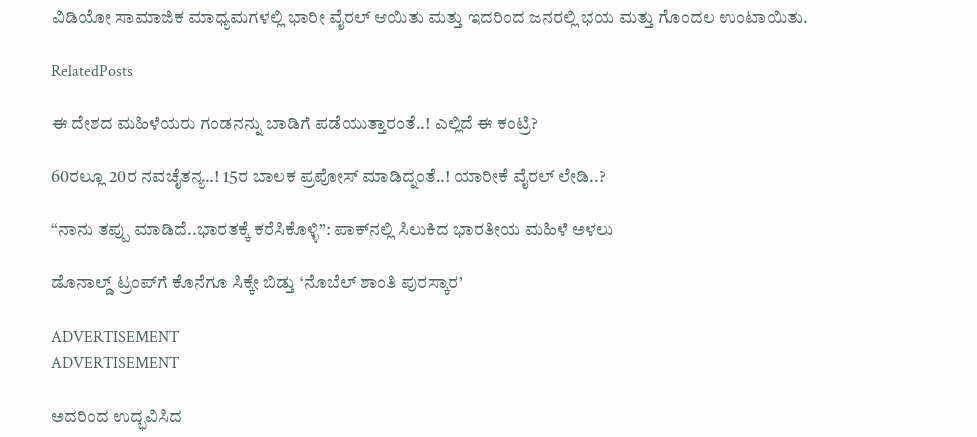ವಿಡಿಯೋ ಸಾಮಾಜಿಕ ಮಾಧ್ಯಮಗಳಲ್ಲಿ ಭಾರೀ ವೈರಲ್ ಆಯಿತು ಮತ್ತು ಇದರಿಂದ ಜನರಲ್ಲಿ ಭಯ ಮತ್ತು ಗೊಂದಲ ಉಂಟಾಯಿತು.

RelatedPosts

ಈ ದೇಶದ ಮಹಿಳೆಯರು ಗಂಡನನ್ನು ಬಾಡಿಗೆ ಪಡೆಯುತ್ತಾರಂತೆ..! ಎಲ್ಲಿದೆ ಈ ಕಂಟ್ರಿ?

60ರಲ್ಲೂ 20ರ ನವಚೈತನ್ಯ..! 15ರ ಬಾಲಕ ಪ್ರಪೋಸ್ ಮಾಡಿದ್ನಂತೆ..! ಯಾರೀಕೆ ವೈರಲ್ ಲೇಡಿ..?

“ನಾನು ತಪ್ಪು ಮಾಡಿದೆ..ಭಾರತಕ್ಕೆ ಕರೆಸಿಕೊಳ್ಳಿ”: ಪಾಕ್‌ನಲ್ಲಿ ಸಿಲುಕಿದ ಭಾರತೀಯ ಮಹಿಳೆ ಅಳಲು

ಡೊನಾಲ್ಡ್ ಟ್ರಂಪ್‌ಗೆ ಕೊನೆಗೂ ಸಿಕ್ಕೇ ಬಿಡ್ತು ‘ನೊಬೆಲ್ ಶಾಂತಿ ಪುರಸ್ಕಾರ’

ADVERTISEMENT
ADVERTISEMENT

ಅದರಿಂದ ಉದ್ಭವಿಸಿದ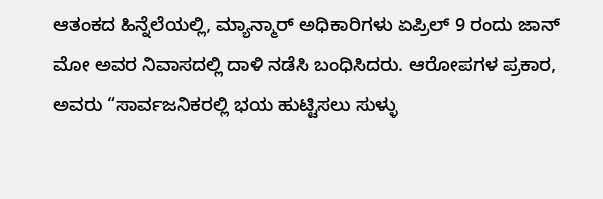ಆತಂಕದ ಹಿನ್ನೆಲೆಯಲ್ಲಿ, ಮ್ಯಾನ್ಮಾರ್ ಅಧಿಕಾರಿಗಳು ಏಪ್ರಿಲ್ 9 ರಂದು ಜಾನ್ ಮೋ ಅವರ ನಿವಾಸದಲ್ಲಿ ದಾಳಿ ನಡೆಸಿ ಬಂಧಿಸಿದರು. ಆರೋಪಗಳ ಪ್ರಕಾರ, ಅವರು “ಸಾರ್ವಜನಿಕರಲ್ಲಿ ಭಯ ಹುಟ್ಟಿಸಲು ಸುಳ್ಳು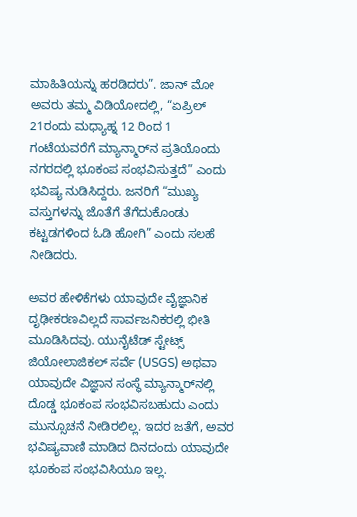ಮಾಹಿತಿಯನ್ನು ಹರಡಿದರು”. ಜಾನ್ ಮೋ ಅವರು ತಮ್ಮ ವಿಡಿಯೋದಲ್ಲಿ, “ಏಪ್ರಿಲ್ 21ರಂದು ಮಧ್ಯಾಹ್ನ 12 ರಿಂದ 1 ಗಂಟೆಯವರೆಗೆ ಮ್ಯಾನ್ಮಾರ್‌ನ ಪ್ರತಿಯೊಂದು ನಗರದಲ್ಲಿ ಭೂಕಂಪ ಸಂಭವಿಸುತ್ತದೆ” ಎಂದು ಭವಿಷ್ಯ ನುಡಿಸಿದ್ದರು. ಜನರಿಗೆ “ಮುಖ್ಯ ವಸ್ತುಗಳನ್ನು ಜೊತೆಗೆ ತೆಗೆದುಕೊಂಡು ಕಟ್ಟಡಗಳಿಂದ ಓಡಿ ಹೋಗಿ” ಎಂದು ಸಲಹೆ ನೀಡಿದರು.

ಅವರ ಹೇಳಿಕೆಗಳು ಯಾವುದೇ ವೈಜ್ಞಾನಿಕ ದೃಢೀಕರಣವಿಲ್ಲದೆ ಸಾರ್ವಜನಿಕರಲ್ಲಿ ಭೀತಿ ಮೂಡಿಸಿದವು. ಯುನೈಟೆಡ್ ಸ್ಟೇಟ್ಸ್ ಜಿಯೋಲಾಜಿಕಲ್ ಸರ್ವೆ (USGS) ಅಥವಾ ಯಾವುದೇ ವಿಜ್ಞಾನ ಸಂಸ್ಥೆ ಮ್ಯಾನ್ಮಾರ್‌ನಲ್ಲಿ ದೊಡ್ಡ ಭೂಕಂಪ ಸಂಭವಿಸಬಹುದು ಎಂದು ಮುನ್ಸೂಚನೆ ನೀಡಿರಲಿಲ್ಲ. ಇದರ ಜತೆಗೆ, ಅವರ ಭವಿಷ್ಯವಾಣಿ ಮಾಡಿದ ದಿನದಂದು ಯಾವುದೇ ಭೂಕಂಪ ಸಂಭವಿಸಿಯೂ ಇಲ್ಲ.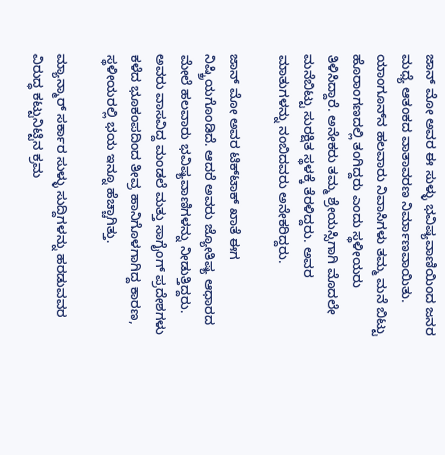ಜಾನ್ ಮೋ ಅವರ ಈ ಸುಳ್ಳು ಭವಿಷ್ಯವಾಣಿಯಿಂದ ಜನರ ಮಧ್ಯೆ ಆತಂಕದ ವಾತಾವರಣ ನಿರ್ಮಾಣವಾಯಿತು. ಯಾಂಗೂನ್‌ನ ಹಲವಾರು ನಿವಾಸಿಗಳು ತಮ್ಮ ಮನೆ ಬಿಟ್ಟು ಹೊರಾಂಗಣದಲ್ಲಿ ತಂಗಿದ್ದರು ಎಂದು ಸ್ಥಳೀಯರು ತಿಳಿಸಿದ್ದಾರೆ. ಅನೇಕರು ತಮ್ಮ ಶ್ರೇಯಸ್ಸಿಗಾಗಿ ಮೊದಲೇ ಮನೆಬಿಟ್ಟು ಸುರಕ್ಷಿತ ಸ್ಥಳಕ್ಕೆ ತೆರಳಿದ್ದರು. ಅವರ ಮಾತುಗಳನ್ನು ನಂಬಿದವರು ಅನೇಕರಿದ್ದರು.

ಜಾನ್ ಮೋ ಅವರ ಟಿಕ್‌ಟಾಕ್ ಖಾತೆ ಈಗ ನಿಷ್ಕ್ರಿಯಗೊಂಡಿದೆ. ಆದರೆ ಅವರು ಜ್ಯೋತಿಷ್ಯ ಆಧಾರದ ಮೇಲೆ ಹಲವಾರು ಭವಿಷ್ಯವಾಣಿಗಳನ್ನು ನೀಡುತ್ತಿದ್ದರು. ಅವರು ವಾಸವಿದ್ದ ಮಂಡಲೆ ಮತ್ತು ಸಾಗೈಂಗ್ ಪ್ರದೇಶಗಳು ಕಳೆದ ಭೂಕಂಪದಿಂದ ತೀವ್ರ ಹಾನಿಗೊಳಗಾಗಿದ್ದ ಕಾರಣ, ಸ್ಥಳೀಯರಲ್ಲಿ ಭಯ ಇನ್ನೂ ಹೆಚ್ಚಾಗಿತ್ತು.

ಮ್ಯಾನ್ಮಾರ್ ಸರ್ಕಾರ ಸುಳ್ಳು ಸುದ್ದಿಗಳನ್ನು ಹರಡುವವರ ವಿರುದ್ಧ ಕಟ್ಟುನಿಟ್ಟಿನ ಕ್ರಮ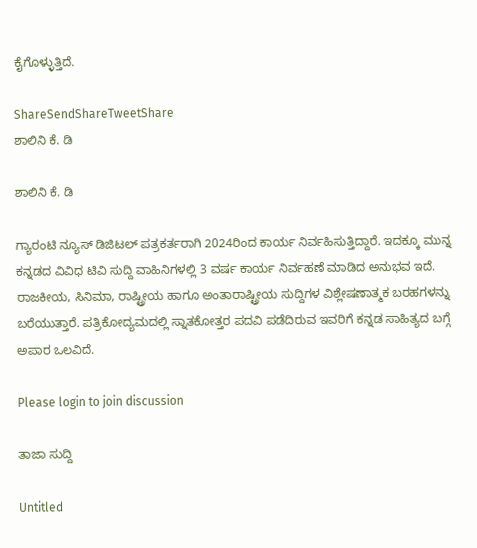ಕೈಗೊಳ್ಳುತ್ತಿದೆ.

ShareSendShareTweetShare
ಶಾಲಿನಿ ಕೆ. ಡಿ

ಶಾಲಿನಿ ಕೆ. ಡಿ

ಗ್ಯಾರಂಟಿ ನ್ಯೂಸ್ ಡಿಜಿಟಲ್ ಪತ್ರಕರ್ತರಾಗಿ 2024ರಿಂದ ಕಾರ್ಯ ನಿರ್ವಹಿಸುತ್ತಿದ್ದಾರೆ. ಇದಕ್ಕೂ ಮುನ್ನ ಕನ್ನಡದ ವಿವಿಧ ಟಿವಿ ಸುದ್ದಿ ವಾಹಿನಿಗಳಲ್ಲಿ 3 ವರ್ಷ ಕಾರ್ಯ ನಿರ್ವಹಣೆ ಮಾಡಿದ ಅನುಭವ ಇದೆ. ರಾಜಕೀಯ, ಸಿನಿಮಾ, ರಾಷ್ಟ್ರೀಯ ಹಾಗೂ ಅಂತಾರಾಷ್ಟ್ರೀಯ ಸುದ್ದಿಗಳ ವಿಶ್ಲೇಷಣಾತ್ಮಕ ಬರಹಗಳನ್ನು ಬರೆಯುತ್ತಾರೆ. ಪತ್ರಿಕೋದ್ಯಮದಲ್ಲಿ ಸ್ನಾತಕೋತ್ತರ ಪದವಿ ಪಡೆದಿರುವ ಇವರಿಗೆ ಕನ್ನಡ ಸಾಹಿತ್ಯದ ಬಗ್ಗೆ ಅಪಾರ ಒಲವಿದೆ.

Please login to join discussion

ತಾಜಾ ಸುದ್ದಿ

Untitled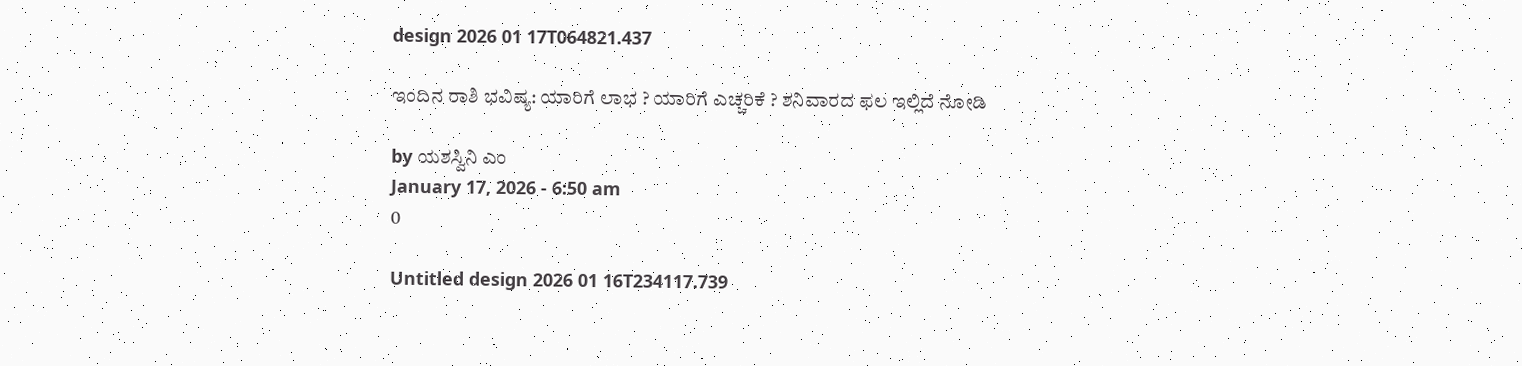design 2026 01 17T064821.437

ಇಂದಿನ ರಾಶಿ ಭವಿಷ್ಯ: ಯಾರಿಗೆ ಲಾಭ ? ಯಾರಿಗೆ ಎಚ್ಚರಿಕೆ ? ಶನಿವಾರದ ಫಲ ಇಲ್ಲಿದೆ ನೋಡಿ

by ಯಶಸ್ವಿನಿ ಎಂ
January 17, 2026 - 6:50 am
0

Untitled design 2026 01 16T234117.739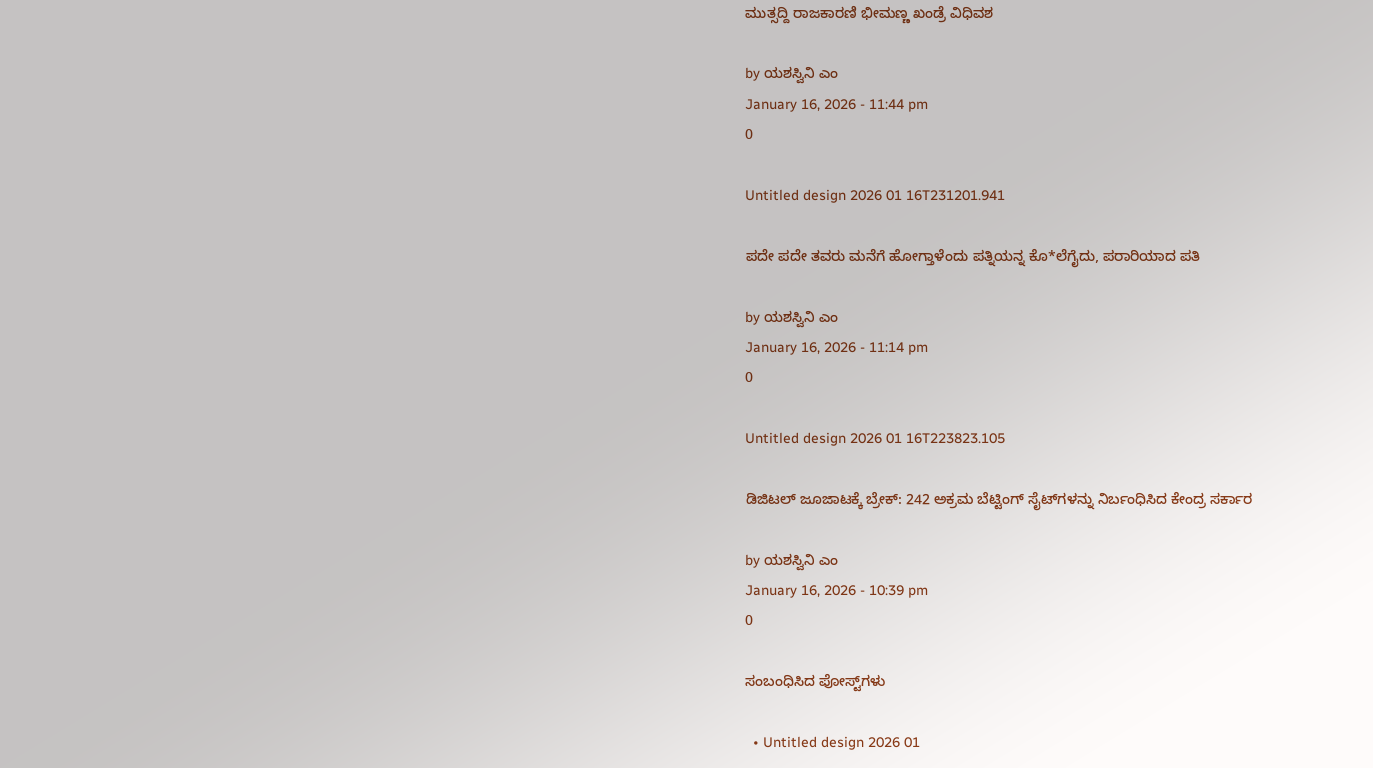ಮುತ್ಸದ್ದಿ ರಾಜಕಾರಣಿ ಭೀಮಣ್ಣ ಖಂಡ್ರೆ ವಿಧಿವಶ

by ಯಶಸ್ವಿನಿ ಎಂ
January 16, 2026 - 11:44 pm
0

Untitled design 2026 01 16T231201.941

ಪದೇ ಪದೇ ತವರು ಮನೆಗೆ ಹೋಗ್ತಾಳೆಂದು ಪತ್ನಿಯನ್ನ ಕೊ*ಲೆಗೈದು, ಪರಾರಿಯಾದ ಪತಿ

by ಯಶಸ್ವಿನಿ ಎಂ
January 16, 2026 - 11:14 pm
0

Untitled design 2026 01 16T223823.105

ಡಿಜಿಟಲ್ ಜೂಜಾಟಕ್ಕೆ ಬ್ರೇಕ್: 242 ಅಕ್ರಮ ಬೆಟ್ಟಿಂಗ್ ಸೈಟ್‌ಗಳನ್ನು ನಿರ್ಬಂಧಿಸಿದ ಕೇಂದ್ರ ಸರ್ಕಾರ

by ಯಶಸ್ವಿನಿ ಎಂ
January 16, 2026 - 10:39 pm
0

ಸಂಬಂಧಿಸಿದ ಪೋಸ್ಟ್‌ಗಳು

  • Untitled design 2026 01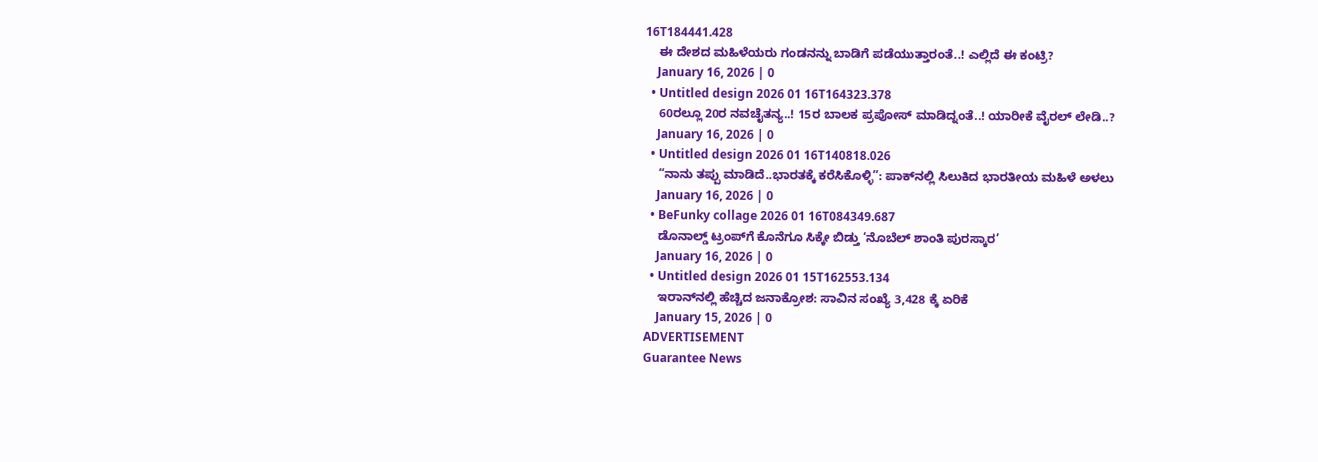16T184441.428
    ಈ ದೇಶದ ಮಹಿಳೆಯರು ಗಂಡನನ್ನು ಬಾಡಿಗೆ ಪಡೆಯುತ್ತಾರಂತೆ..! ಎಲ್ಲಿದೆ ಈ ಕಂಟ್ರಿ?
    January 16, 2026 | 0
  • Untitled design 2026 01 16T164323.378
    60ರಲ್ಲೂ 20ರ ನವಚೈತನ್ಯ..! 15ರ ಬಾಲಕ ಪ್ರಪೋಸ್ ಮಾಡಿದ್ನಂತೆ..! ಯಾರೀಕೆ ವೈರಲ್ ಲೇಡಿ..?
    January 16, 2026 | 0
  • Untitled design 2026 01 16T140818.026
    “ನಾನು ತಪ್ಪು ಮಾಡಿದೆ..ಭಾರತಕ್ಕೆ ಕರೆಸಿಕೊಳ್ಳಿ”: ಪಾಕ್‌ನಲ್ಲಿ ಸಿಲುಕಿದ ಭಾರತೀಯ ಮಹಿಳೆ ಅಳಲು
    January 16, 2026 | 0
  • BeFunky collage 2026 01 16T084349.687
    ಡೊನಾಲ್ಡ್ ಟ್ರಂಪ್‌ಗೆ ಕೊನೆಗೂ ಸಿಕ್ಕೇ ಬಿಡ್ತು ‘ನೊಬೆಲ್ ಶಾಂತಿ ಪುರಸ್ಕಾರ’
    January 16, 2026 | 0
  • Untitled design 2026 01 15T162553.134
    ಇರಾನ್‌ನಲ್ಲಿ ಹೆಚ್ಚಿದ ಜನಾಕ್ರೋಶ: ಸಾವಿನ ಸಂಖ್ಯೆ 3,428 ಕ್ಕೆ ಏರಿಕೆ
    January 15, 2026 | 0
ADVERTISEMENT
Guarantee News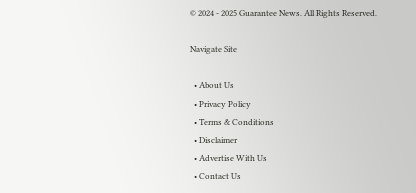© 2024 - 2025 Guarantee News. All Rights Reserved.

Navigate Site

  • About Us
  • Privacy Policy
  • Terms & Conditions
  • Disclaimer
  • Advertise With Us
  • Contact Us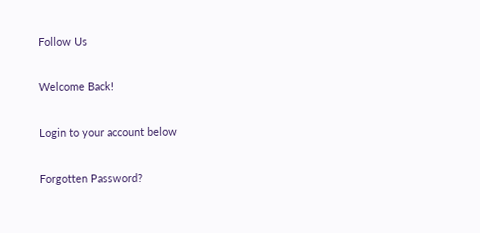Follow Us

Welcome Back!

Login to your account below

Forgotten Password?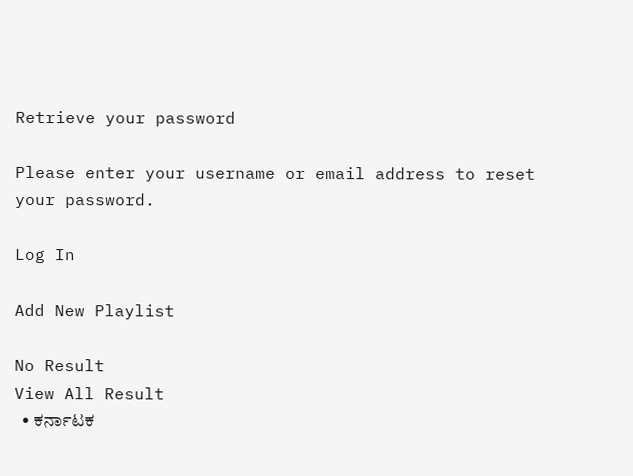Retrieve your password

Please enter your username or email address to reset your password.

Log In

Add New Playlist

No Result
View All Result
  • ಕರ್ನಾಟಕ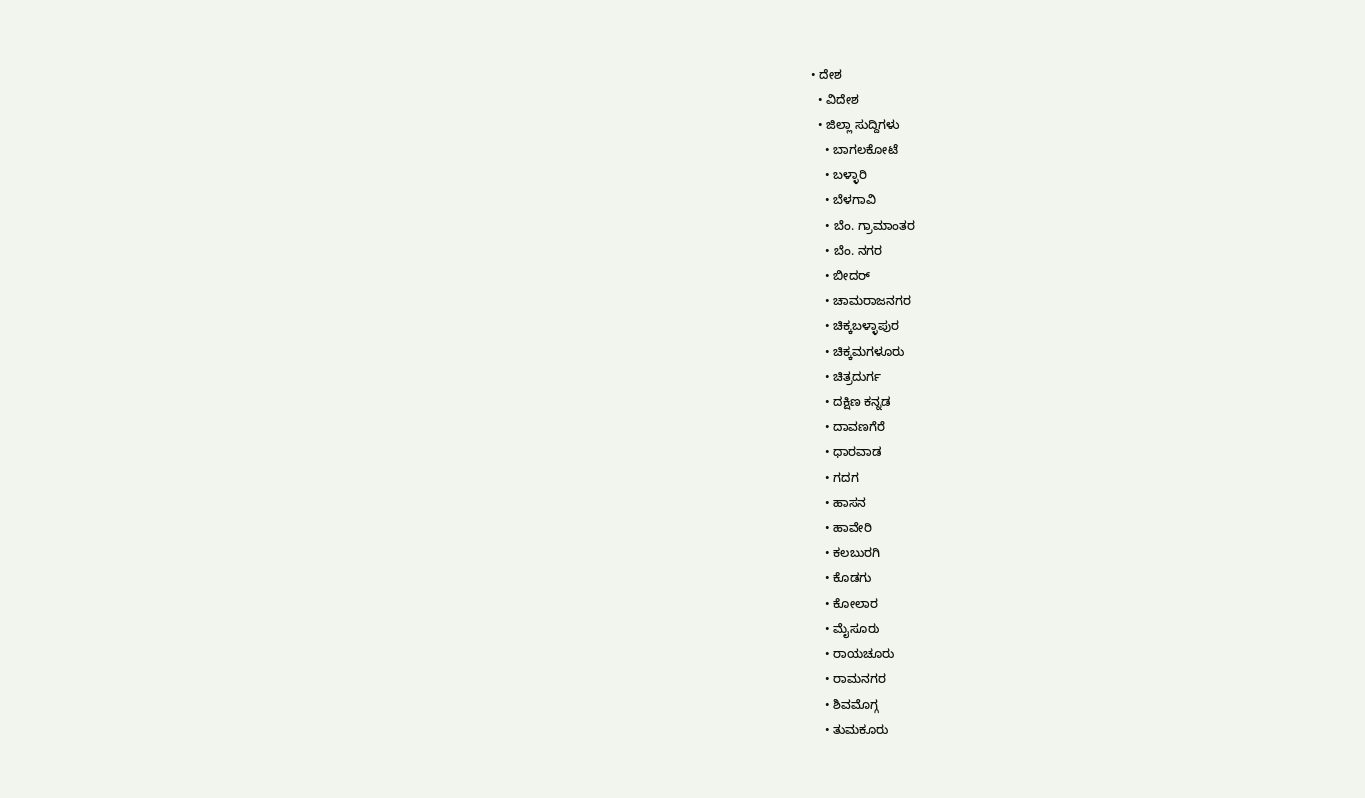• ದೇಶ
  • ವಿದೇಶ
  • ಜಿಲ್ಲಾ ಸುದ್ದಿಗಳು
    • ಬಾಗಲಕೋಟೆ
    • ಬಳ್ಳಾರಿ
    • ಬೆಳಗಾವಿ
    • ಬೆಂ. ಗ್ರಾಮಾಂತರ
    • ಬೆಂ. ನಗರ
    • ಬೀದರ್
    • ಚಾಮರಾಜನಗರ
    • ಚಿಕ್ಕಬಳ್ಳಾಪುರ
    • ಚಿಕ್ಕಮಗಳೂರು
    • ಚಿತ್ರದುರ್ಗ
    • ದಕ್ಷಿಣ ಕನ್ನಡ
    • ದಾವಣಗೆರೆ
    • ಧಾರವಾಡ
    • ಗದಗ
    • ಹಾಸನ
    • ಹಾವೇರಿ
    • ಕಲಬುರಗಿ
    • ಕೊಡಗು
    • ಕೋಲಾರ
    • ಮೈಸೂರು
    • ರಾಯಚೂರು
    • ರಾಮನಗರ
    • ಶಿವಮೊಗ್ಗ
    • ತುಮಕೂರು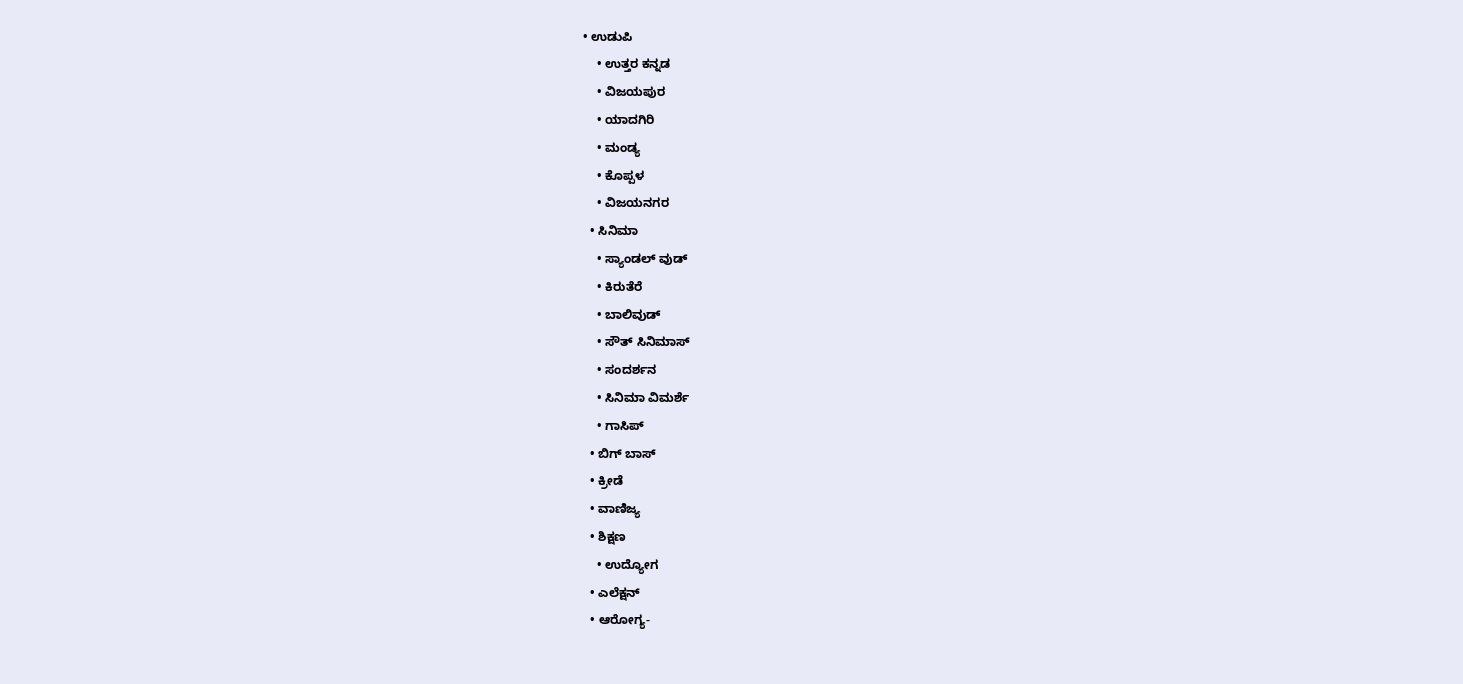• ಉಡುಪಿ
    • ಉತ್ತರ ಕನ್ನಡ
    • ವಿಜಯಪುರ
    • ಯಾದಗಿರಿ
    • ಮಂಡ್ಯ
    • ಕೊಪ್ಪಳ
    • ವಿಜಯನಗರ
  • ಸಿನಿಮಾ
    • ಸ್ಯಾಂಡಲ್ ವುಡ್
    • ಕಿರುತೆರೆ
    • ಬಾಲಿವುಡ್
    • ಸೌತ್ ಸಿನಿಮಾಸ್
    • ಸಂದರ್ಶನ
    • ಸಿನಿಮಾ ವಿಮರ್ಶೆ
    • ಗಾಸಿಪ್
  • ಬಿಗ್ ಬಾಸ್
  • ಕ್ರೀಡೆ
  • ವಾಣಿಜ್ಯ
  • ಶಿಕ್ಷಣ
    • ಉದ್ಯೋಗ
  • ಎಲೆಕ್ಷನ್
  • ಆರೋಗ್ಯ-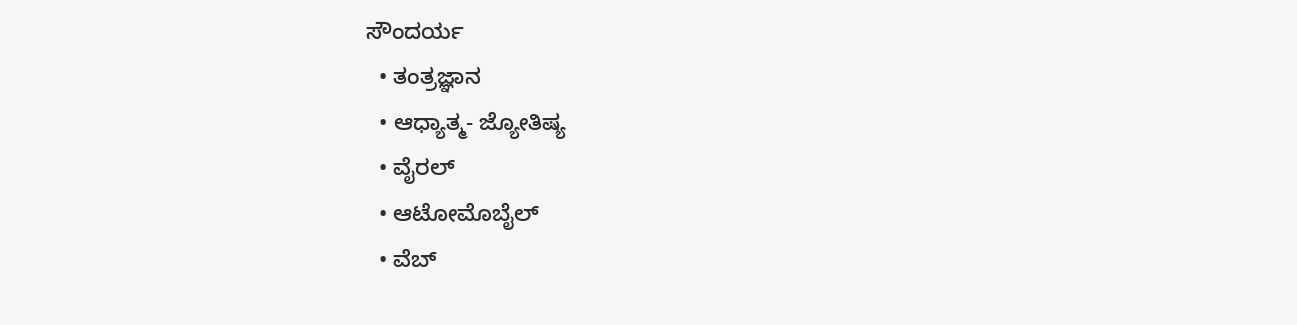ಸೌಂದರ್ಯ
  • ತಂತ್ರಜ್ಞಾನ
  • ಆಧ್ಯಾತ್ಮ- ಜ್ಯೋತಿಷ್ಯ
  • ವೈರಲ್
  • ಆಟೋಮೊಬೈಲ್
  • ವೆಬ್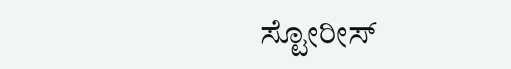ಸ್ಟೋರೀಸ್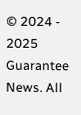© 2024 - 2025 Guarantee News. All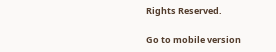Rights Reserved.

Go to mobile version